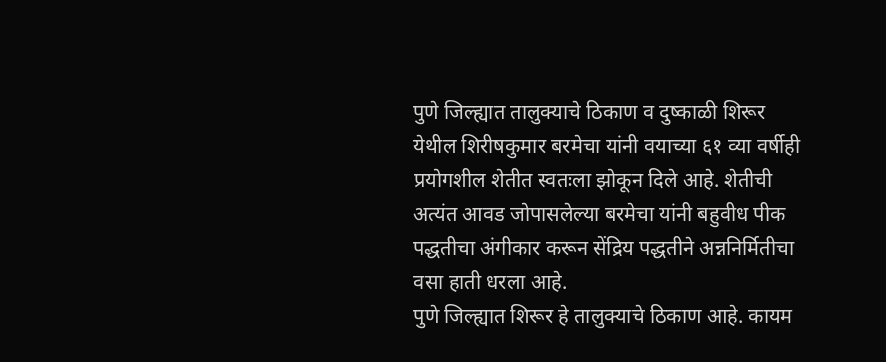पुणे जिल्ह्यात तालुक्याचे ठिकाण व दुष्काळी शिरूर येथील शिरीषकुमार बरमेचा यांनी वयाच्या ६१ व्या वर्षीही प्रयोगशील शेतीत स्वतःला झोकून दिले आहे. शेतीची अत्यंत आवड जोपासलेल्या बरमेचा यांनी बहुवीध पीक पद्धतीचा अंगीकार करून सेंद्रिय पद्धतीने अन्ननिर्मितीचा वसा हाती धरला आहे.
पुणे जिल्ह्यात शिरूर हे तालुक्याचे ठिकाण आहे. कायम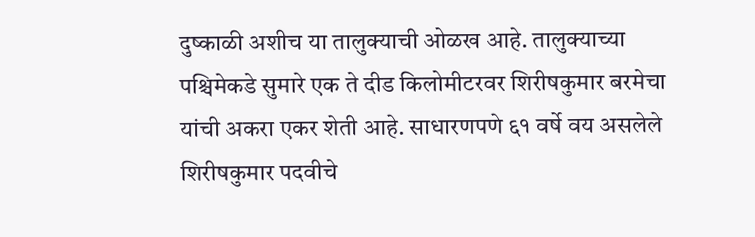दुष्काळी अशीच या तालुक्याची ओळख आहे. तालुक्याच्या पश्चिमेकडे सुमारे एक ते दीड किलोमीटरवर शिरीषकुमार बरमेचा यांची अकरा एकर शेती आहे. साधारणपणे ६१ वर्षे वय असलेले शिरीषकुमार पदवीचे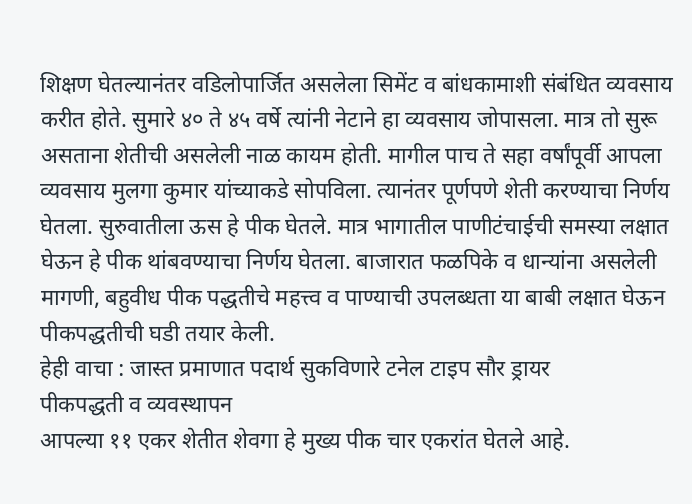शिक्षण घेतल्यानंतर वडिलोपार्जित असलेला सिमेंट व बांधकामाशी संबंधित व्यवसाय करीत होते. सुमारे ४० ते ४५ वर्षे त्यांनी नेटाने हा व्यवसाय जोपासला. मात्र तो सुरू असताना शेतीची असलेली नाळ कायम होती. मागील पाच ते सहा वर्षांपूर्वी आपला व्यवसाय मुलगा कुमार यांच्याकडे सोपविला. त्यानंतर पूर्णपणे शेती करण्याचा निर्णय घेतला. सुरुवातीला ऊस हे पीक घेतले. मात्र भागातील पाणीटंचाईची समस्या लक्षात घेऊन हे पीक थांबवण्याचा निर्णय घेतला. बाजारात फळपिके व धान्यांना असलेली मागणी, बहुवीध पीक पद्धतीचे महत्त्व व पाण्याची उपलब्धता या बाबी लक्षात घेऊन पीकपद्धतीची घडी तयार केली.
हेही वाचा : जास्त प्रमाणात पदार्थ सुकविणारे टनेल टाइप सौर ड्रायर
पीकपद्धती व व्यवस्थापन
आपल्या ११ एकर शेतीत शेवगा हे मुख्य पीक चार एकरांत घेतले आहे.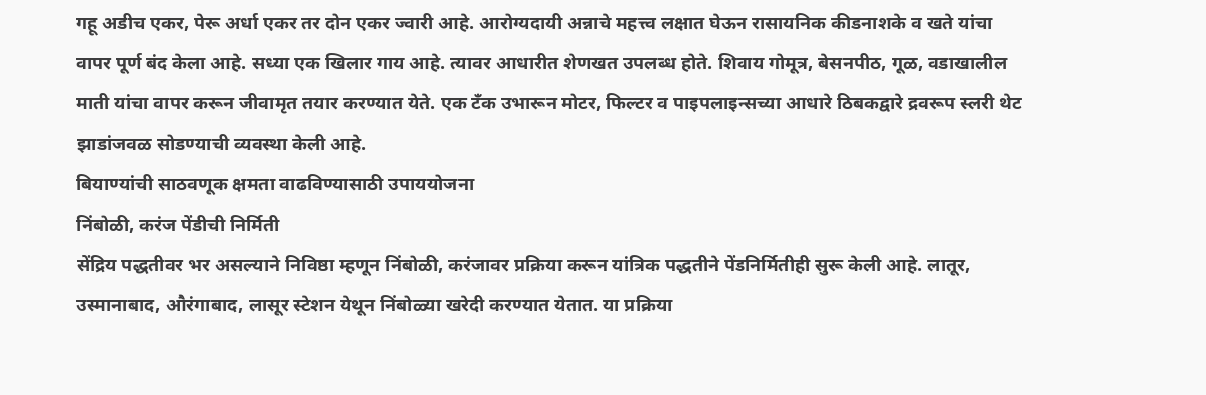गहू अडीच एकर, पेरू अर्धा एकर तर दोन एकर ज्वारी आहे. आरोग्यदायी अन्नाचे महत्त्व लक्षात घेऊन रासायनिक कीडनाशके व खते यांचा वापर पूर्ण बंद केला आहे. सध्या एक खिलार गाय आहे. त्यावर आधारीत शेणखत उपलब्ध होते. शिवाय गोमूत्र, बेसनपीठ, गूळ, वडाखालील माती यांचा वापर करून जीवामृत तयार करण्यात येते. एक टॅंक उभारून मोटर, फिल्टर व पाइपलाइन्सच्या आधारे ठिबकद्वारे द्रवरूप स्लरी थेट झाडांजवळ सोडण्याची व्यवस्था केली आहे.
बियाण्यांची साठवणूक क्षमता वाढविण्यासाठी उपाययोजना
निंबोळी, करंज पेंडीची निर्मिती
सेंद्रिय पद्धतीवर भर असल्याने निविष्ठा म्हणून निंबोळी, करंजावर प्रक्रिया करून यांत्रिक पद्धतीने पेंडनिर्मितीही सुरू केली आहे. लातूर, उस्मानाबाद, औरंगाबाद, लासूर स्टेशन येथून निंबोळ्या खरेदी करण्यात येतात. या प्रक्रिया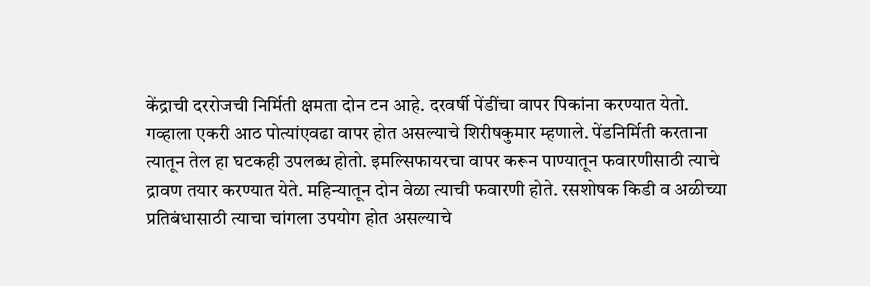केंद्राची दररोजची निर्मिती क्षमता दोन टन आहे. दरवर्षी पेंडींचा वापर पिकांना करण्यात येतो. गव्हाला एकरी आठ पोत्यांएवढा वापर होत असल्याचे शिरीषकुमार म्हणाले. पेंडनिर्मिती करताना त्यातून तेल हा घटकही उपलब्ध होतो. इमल्सिफायरचा वापर करून पाण्यातून फवारणीसाठी त्याचे द्रावण तयार करण्यात येते. महिन्यातून दोन वेळा त्याची फवारणी होते. रसशोषक किडी व अळीच्या प्रतिबंधासाठी त्याचा चांगला उपयोग होत असल्याचे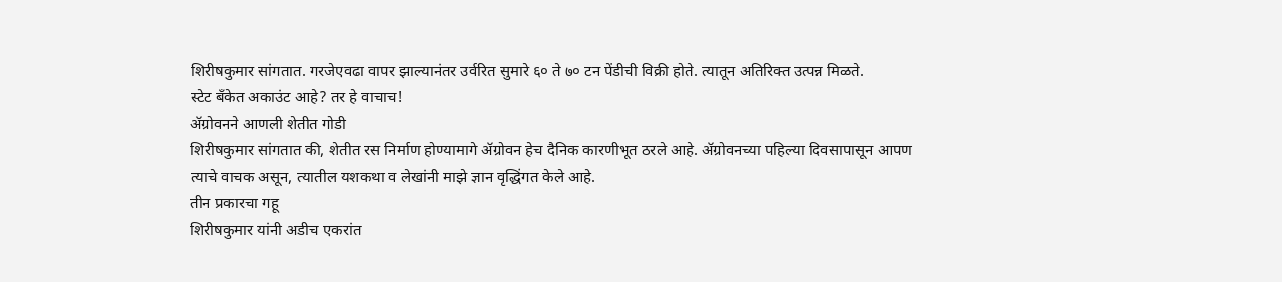शिरीषकुमार सांगतात. गरजेएवढा वापर झाल्यानंतर उर्वरित सुमारे ६० ते ७० टन पेंडीची विक्री होते. त्यातून अतिरिक्त उत्पन्न मिळते.
स्टेट बँकेत अकाउंट आहे? तर हे वाचाच!
ॲग्रोवनने आणली शेतीत गोडी
शिरीषकुमार सांगतात की, शेतीत रस निर्माण होण्यामागे ॲग्रोवन हेच दैनिक कारणीभूत ठरले आहे. ॲग्रोवनच्या पहिल्या दिवसापासून आपण त्याचे वाचक असून, त्यातील यशकथा व लेखांनी माझे ज्ञान वृद्धिंगत केले आहे.
तीन प्रकारचा गहू
शिरीषकुमार यांनी अडीच एकरांत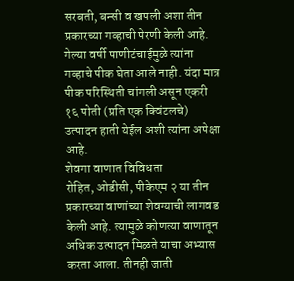सरबती, बन्सी व खपली अशा तीन प्रकारच्या गव्हाची पेरणी केली आहे. गेल्या वर्षी पाणीटंचाईमुळे त्यांना गव्हाचे पीक घेता आले नाही. यंदा मात्र पीक परिस्थिती चांगली असून एकरी १६ पोती (प्रति एक क्विंटलचे) उत्पादन हाती येईल अशी त्यांना अपेक्षा आहे.
शेवगा वाणात विविधता
रोहित, ओडीसी, पीकेएम २ या तीन प्रकारच्या वाणांच्या शेवग्याची लागवड केली आहे. त्यामुळे कोणत्या वाणातून अधिक उत्पादन मिळते याचा अभ्यास करता आला. तीनही जाती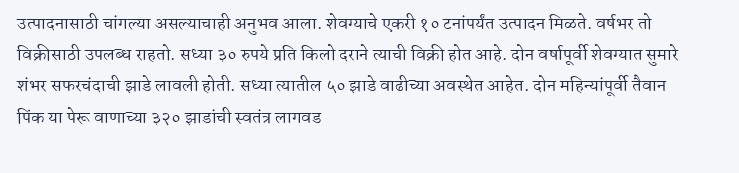उत्पादनासाठी चांगल्या असल्याचाही अनुभव आला. शेवग्याचे एकरी १० टनांपर्यंत उत्पादन मिळते. वर्षभर तो विक्रीसाठी उपलब्ध राहतो. सध्या ३० रुपये प्रति किलो दराने त्याची विक्री होत आहे. दोन वर्षापूर्वी शेवग्यात सुमारे शंभर सफरचंदाची झाडे लावली होती. सध्या त्यातील ५० झाडे वाढीच्या अवस्थेत आहेत. दोन महिन्यांपूर्वी तैवान पिंक या पेरू वाणाच्या ३२० झाडांची स्वतंत्र लागवड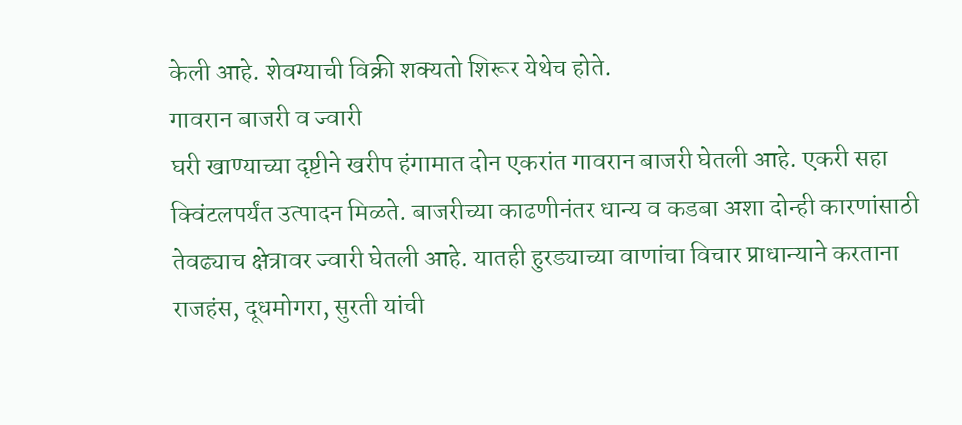केली आहे. शेवग्याची विक्री शक्यतो शिरूर येथेच होते.
गावरान बाजरी व ज्वारी
घरी खाण्याच्या दृष्टीने खरीप हंगामात दोन एकरांत गावरान बाजरी घेतली आहे. एकरी सहा क्विंटलपर्यंत उत्पादन मिळते. बाजरीच्या काढणीनंतर धान्य व कडबा अशा दोन्ही कारणांसाठी तेवढ्याच क्षेत्रावर ज्वारी घेतली आहे. यातही हुरड्याच्या वाणांचा विचार प्राधान्याने करताना राजहंस, दूधमोगरा, सुरती यांची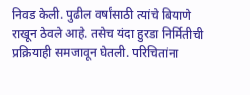निवड केली. पुढील वर्षांसाठी त्यांचे बियाणे राखून ठेवले आहे. तसेच यंदा हुरडा निर्मितीची प्रक्रियाही समजावून घेतली. परिचितांना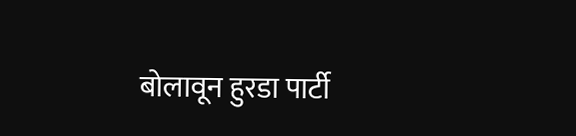बोलावून हुरडा पार्टी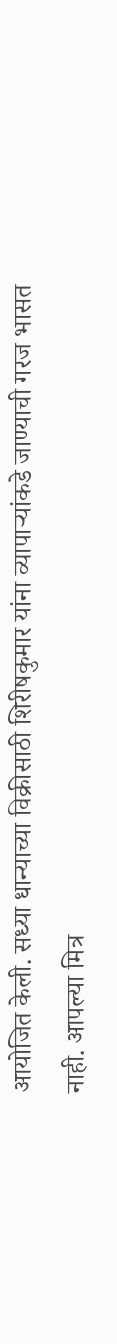आयोजित केली. सध्या धान्याच्या विक्रीसाठी शिरीषकुमार यांना व्यापाऱ्यांकडे जाण्याची गरज भासत नाही. आपल्या मित्र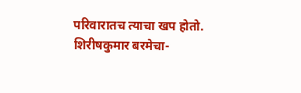परिवारातच त्याचा खप होतो.
शिरीषकुमार बरमेचा-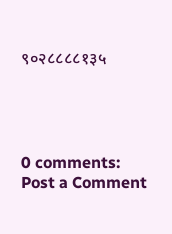९०२८८८८१३५




0 comments:
Post a Comment